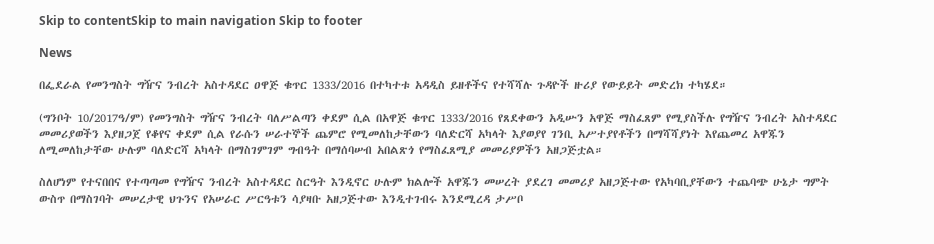Skip to contentSkip to main navigation Skip to footer

News

በፌደራል የመንግስት ግዥና ንብረት አስተዳደር ዐዋጅ ቁጥር 1333/2016 በተካተቱ አዳዲስ ይዘቶችና የተሻሻሉ ጉዳዮች ዙሪያ የውይይት መድረክ ተካሄደ።

(ግንቦት 10/2017ዓ/ም) የመንግስት ግዥና ንብረት ባለሥልጣን ቀደም ሲል በአዋጅ ቁጥር 1333/2016 የጸደቀውን አዲሡን አዋጅ ማስፈጸም የሚያስችሉ የግዥና ንብረት አስተዳደር መመሪያወችን እያዘጋጀ የቆየና ቀደም ሲል የራሱን ሠራተኞች ጨምሮ የሚመለከታቸውን ባለድርሻ አካላት እያወያየ ገንቢ አሥተያየቶችን በማሻሻያነት እየጨመረ አዋጁን ለሚመለከታቸው ሁሉም ባለድርሻ አካላት በማስገምገም ግብዓት በማሰባሠብ አበልጽጎ የማስፈጸሚያ መመሪያዎችን አዘጋጅቷል።

ስለሆነም የተናበበና የተጣጣመ የግዥና ንብረት አስተዳደር ስርዓት እንዲኖር ሁሉም ክልሎች አዋጁን መሠረት ያደረገ መመሪያ አዘጋጅተው የአካባቢያቸውን ተጨባጭ ሁኔታ ግምት ውስጥ በማስገባት መሠረታዊ ህጉንና የአሠራር ሥርዓቱን ሳያዛቡ አዘጋጅተው እንዲተገብሩ እንደሚረዳ ታሥቦ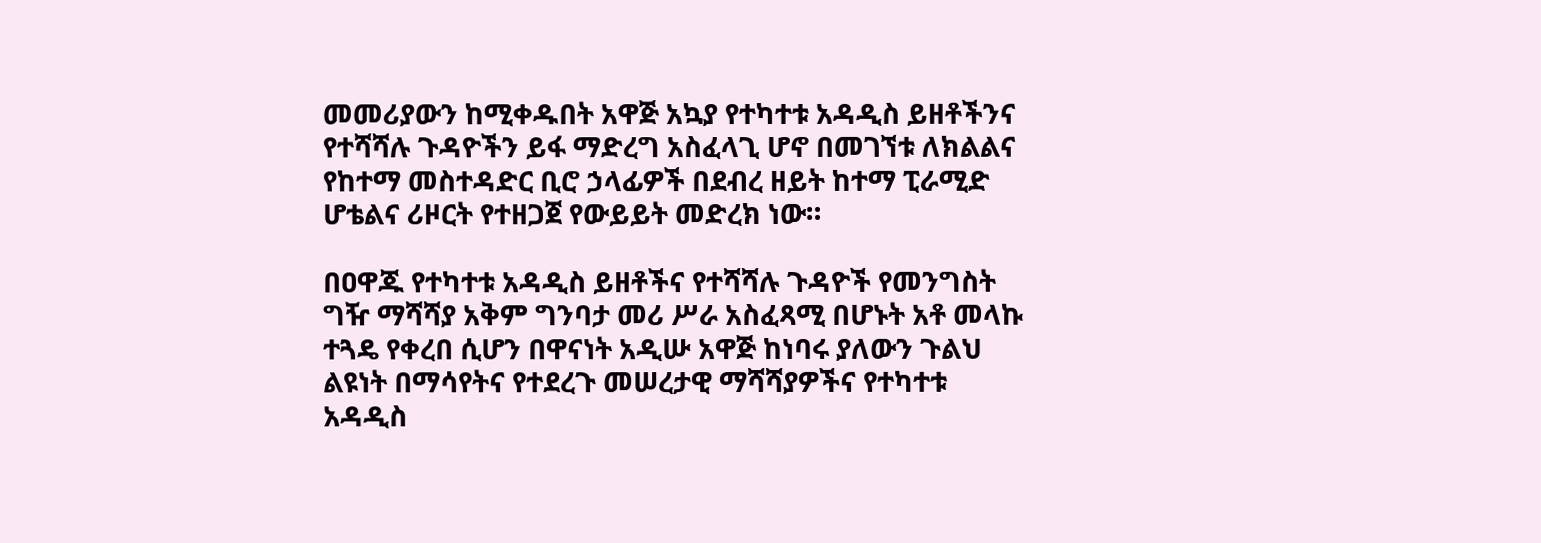መመሪያውን ከሚቀዱበት አዋጅ አኳያ የተካተቱ አዳዲስ ይዘቶችንና የተሻሻሉ ጉዳዮችን ይፋ ማድረግ አስፈላጊ ሆኖ በመገኘቱ ለክልልና የከተማ መስተዳድር ቢሮ ኃላፊዎች በደብረ ዘይት ከተማ ፒራሚድ ሆቴልና ሪዞርት የተዘጋጀ የውይይት መድረክ ነው።

በዐዋጁ የተካተቱ አዳዲስ ይዘቶችና የተሻሻሉ ጉዳዮች የመንግስት ግዥ ማሻሻያ አቅም ግንባታ መሪ ሥራ አስፈጻሚ በሆኑት አቶ መላኩ ተጓዴ የቀረበ ሲሆን በዋናነት አዲሡ አዋጅ ከነባሩ ያለውን ጉልህ ልዩነት በማሳየትና የተደረጉ መሠረታዊ ማሻሻያዎችና የተካተቱ አዳዲስ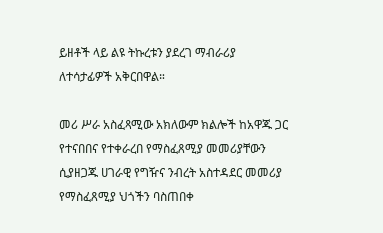ይዘቶች ላይ ልዩ ትኩረቱን ያደረገ ማብራሪያ ለተሳታፊዎች አቅርበዋል።

መሪ ሥራ አስፈጻሚው አክለውም ክልሎች ከአዋጁ ጋር የተናበበና የተቀራረበ የማስፈጸሚያ መመሪያቸውን ሲያዘጋጁ ሀገራዊ የግዥና ንብረት አስተዳደር መመሪያ የማስፈጸሚያ ህጎችን ባስጠበቀ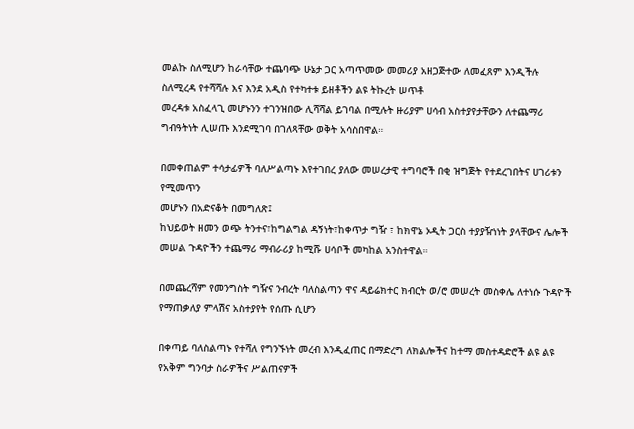መልኩ ስለሚሆን ከራሳቸው ተጨባጭ ሁኔታ ጋር አጣጥመው መመሪያ አዘጋጅተው ለመፈጸም እንዲችሉ ስለሚረዳ የተሻሻሉ እና እንደ አዲስ የተካተቱ ይዘቶችን ልዩ ትኩረት ሠጥቶ
መረዳቱ አስፈላጊ መሆኑንን ተገንዝበው ሊሻሻል ይገባል በሚሉት ዙሪያም ሀሳብ አስተያየታቸውን ለተጨማሪ ግብዓትነት ሊሠጡ እንደሚገባ በገለጻቸው ወቅት አሳስበዋል።

በመቀጠልም ተሳታፊዎች ባለሥልጣኑ እየተገበረ ያለው መሠረታዊ ተግባሮች በቂ ዝግጅት የተደረገበትና ሀገሪቱን የሚመጥን
መሆኑን በአድናቆት በመግለጽ፤
ከህይወት ዘመን ወጭ ትንተና፣ከግልግል ዳኝነት፣ከቀጥታ ግዥ ፣ ከክዋኔ ኦዲት ጋርስ ተያያዥነነት ያላቸውና ሌሎች መሠል ጉዳዮችን ተጨማሪ ማብራሪያ ከሚሹ ሀሳቦች መካከል አንስተዋል።

በመጨረሻም የመንግስት ግዥና ንብረት ባለስልጣን ዋና ዳይሬክተር ክብርት ወ/ሮ መሠረት መስቀሌ ለተነሱ ጉዳዮች የማጠቃለያ ምላሽና አስተያየት የሰጡ ሲሆን

በቀጣይ ባለስልጣኑ የተሻለ የግንኙነት መረብ እንዲፈጠር በማድረግ ለክልሎችና ከተማ መስተዳድሮች ልዩ ልዩ የአቅም ግንባታ ስራዎችና ሥልጠናዎች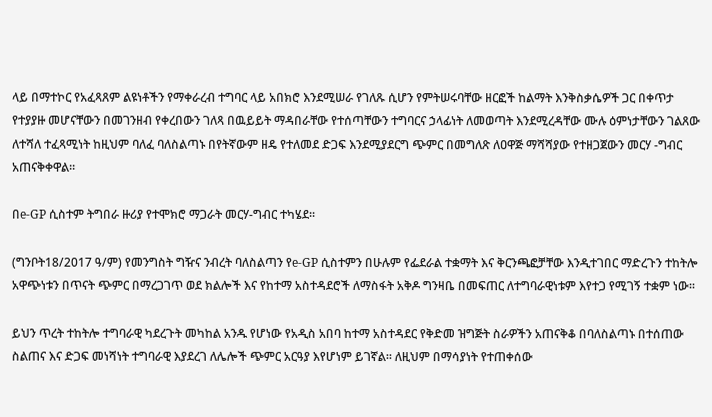ላይ በማተኮር የአፈጻጸም ልዩነቶችን የማቀራረብ ተግባር ላይ አበክሮ እንደሚሠራ የገለጹ ሲሆን የምትሠሩባቸው ዘርፎች ከልማት እንቅስቃሴዎች ጋር በቀጥታ የተያያዙ መሆናቸውን በመገንዘብ የቀረበውን ገለጻ በዉይይት ማዳበራቸው የተሰጣቸውን ተግባርና ኃላፊነት ለመወጣት እንደሚረዳቸው ሙሉ ዕምነታቸውን ገልጸው ለተሻለ ተፈጻሚነት ከዚህም ባለፈ ባለስልጣኑ በየትኛውም ዘዴ የተለመደ ድጋፍ እንደሚያደርግ ጭምር በመግለጽ ለዐዋጅ ማሻሻያው የተዘጋጀውን መርሃ -ግብር አጠናቅቀዋል።

በe-GP ሲስተም ትግበራ ዙሪያ የተሞክሮ ማጋራት መርሃ-ግብር ተካሄደ፡፡

(ግንቦት18/2017 ዓ/ም) የመንግስት ግዥና ንብረት ባለስልጣን የe-GP ሲስተምን በሁሉም የፌደራል ተቋማት እና ቅርንጫፎቻቸው እንዲተገበር ማድረጉን ተከትሎ አዋጭነቱን በጥናት ጭምር በማረጋገጥ ወደ ክልሎች እና የከተማ አስተዳደሮች ለማስፋት አቅዶ ግንዛቤ በመፍጠር ለተግባራዊነቱም እየተጋ የሚገኝ ተቋም ነው፡፡

ይህን ጥረት ተከትሎ ተግባራዊ ካደረጉት መካከል አንዱ የሆነው የአዲስ አበባ ከተማ አስተዳደር የቅድመ ዝግጅት ስራዎችን አጠናቅቆ በባለስልጣኑ በተሰጠው ስልጠና እና ድጋፍ መነሻነት ተግባራዊ እያደረገ ለሌሎች ጭምር አርዓያ እየሆነም ይገኛል፡፡ ለዚህም በማሳያነት የተጠቀሰው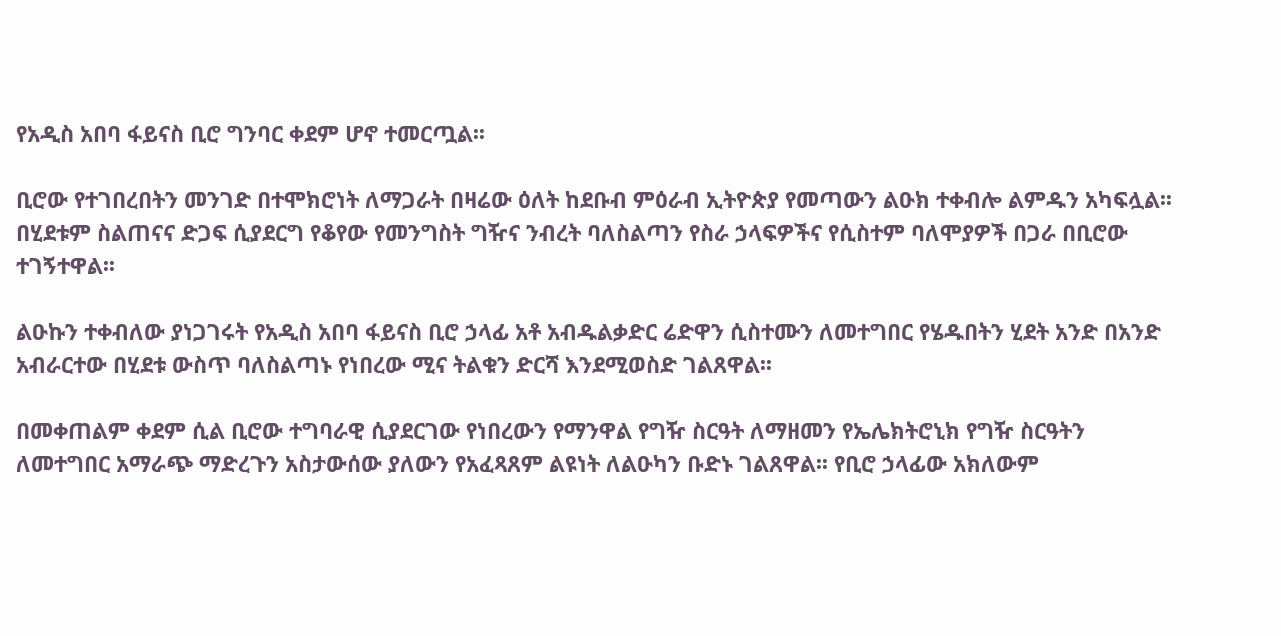የአዲስ አበባ ፋይናስ ቢሮ ግንባር ቀደም ሆኖ ተመርጧል፡፡

ቢሮው የተገበረበትን መንገድ በተሞክሮነት ለማጋራት በዛሬው ዕለት ከደቡብ ምዕራብ ኢትዮጵያ የመጣውን ልዑክ ተቀብሎ ልምዱን አካፍሏል፡፡ በሂደቱም ስልጠናና ድጋፍ ሲያደርግ የቆየው የመንግስት ግዥና ንብረት ባለስልጣን የስራ ኃላፍዎችና የሲስተም ባለሞያዎች በጋራ በቢሮው ተገኝተዋል፡፡

ልዑኩን ተቀብለው ያነጋገሩት የአዲስ አበባ ፋይናስ ቢሮ ኃላፊ አቶ አብዱልቃድር ሬድዋን ሲስተሙን ለመተግበር የሄዱበትን ሂደት አንድ በአንድ አብራርተው በሂደቱ ውስጥ ባለስልጣኑ የነበረው ሚና ትልቁን ድርሻ እንደሚወስድ ገልጸዋል፡፡

በመቀጠልም ቀደም ሲል ቢሮው ተግባራዊ ሲያደርገው የነበረውን የማንዋል የግዥ ስርዓት ለማዘመን የኤሌክትሮኒክ የግዥ ስርዓትን ለመተግበር አማራጭ ማድረጉን አስታውሰው ያለውን የአፈጻጸም ልዩነት ለልዑካን ቡድኑ ገልጸዋል፡፡ የቢሮ ኃላፊው አክለውም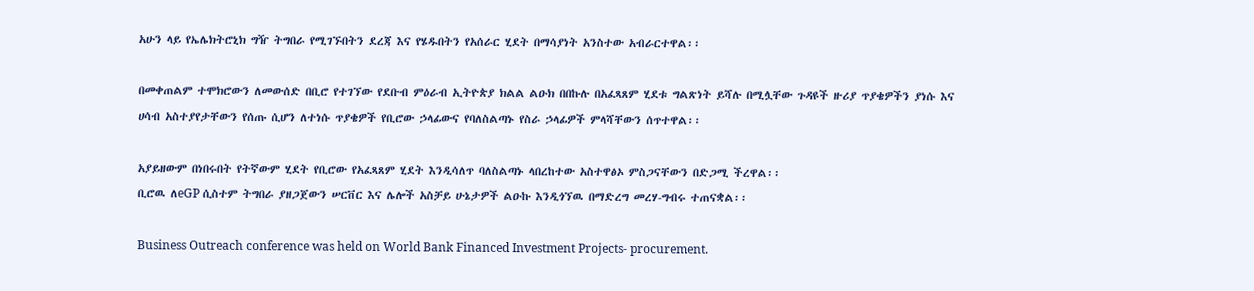አሁን ላይ የኤሌክትሮኒክ ግዥ ትግበራ የሚገኙበትን ደረጃ እና የሄዱበትን የአሰራር ሂደት በማሳያነት አንስተው አብራርተዋል፡፡

በመቀጠልም ተሞክሮውን ለመውሰድ በቢሮ የተገኘው የደቡብ ምዕራብ ኢትዮጵያ ክልል ልዑክ በበኩሉ በአፈጻጸም ሂደቱ ግልጽነት ይሻሉ በሚሏቸው ጉዳዩች ዙሪያ ጥያቄዎችን ያነሱ እና ሀሳብ አስተያየታቸውን የሰጡ ሲሆን ለተነሱ ጥያቄዎች የቢሮው ኃላፊውና የባለስልጣኑ የስራ ኃላፊዎች ምላሻቸውን ሰጥተዋል፡፡

አያይዘውም በነበሩበት የትኛውም ሂደት የቢሮው የአፈጻጸም ሂደት እንዲሳለጥ ባለስልጣኑ ላበረከተው አስተዋፅኦ ምስጋናቸውን በድጋሚ ችረዋል፡፡
ቢሮዉ ለeGP ሲስተም ትግበራ ያዘጋጀውን ሠርቨር እና ሌሎች አስቻይ ሁኔታዎች ልዑኩ እንዲጎኘዉ በማድረግ መረሃ-ግብሩ ተጠናቋል፡፡

Business Outreach conference was held on World Bank Financed Investment Projects- procurement.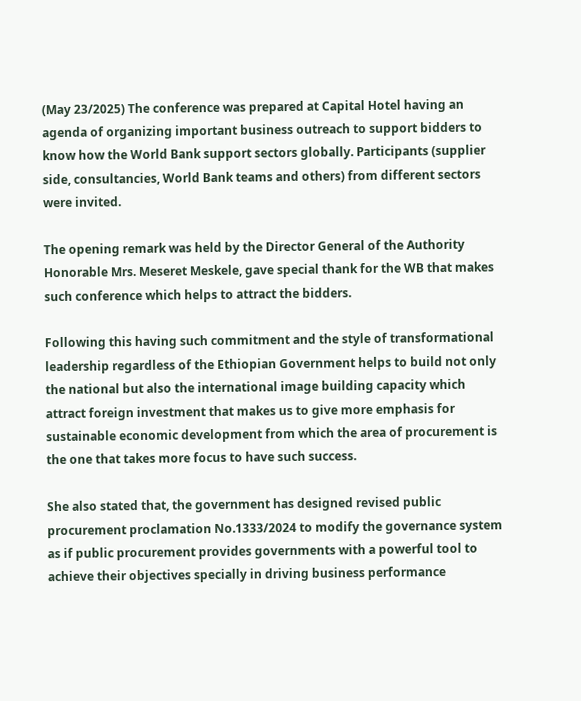(May 23/2025) The conference was prepared at Capital Hotel having an agenda of organizing important business outreach to support bidders to know how the World Bank support sectors globally. Participants (supplier side, consultancies, World Bank teams and others) from different sectors were invited.

The opening remark was held by the Director General of the Authority Honorable Mrs. Meseret Meskele, gave special thank for the WB that makes such conference which helps to attract the bidders.

Following this having such commitment and the style of transformational leadership regardless of the Ethiopian Government helps to build not only the national but also the international image building capacity which attract foreign investment that makes us to give more emphasis for sustainable economic development from which the area of procurement is the one that takes more focus to have such success.

She also stated that, the government has designed revised public procurement proclamation No.1333/2024 to modify the governance system as if public procurement provides governments with a powerful tool to achieve their objectives specially in driving business performance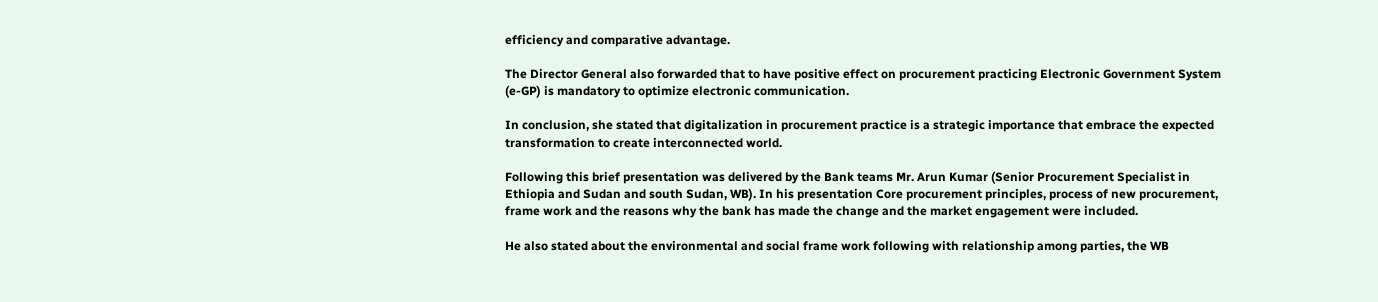efficiency and comparative advantage.

The Director General also forwarded that to have positive effect on procurement practicing Electronic Government System (e-GP) is mandatory to optimize electronic communication.

In conclusion, she stated that digitalization in procurement practice is a strategic importance that embrace the expected transformation to create interconnected world.

Following this brief presentation was delivered by the Bank teams Mr. Arun Kumar (Senior Procurement Specialist in Ethiopia and Sudan and south Sudan, WB). In his presentation Core procurement principles, process of new procurement, frame work and the reasons why the bank has made the change and the market engagement were included.

He also stated about the environmental and social frame work following with relationship among parties, the WB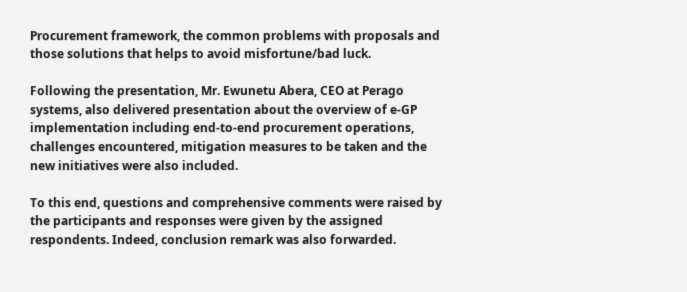Procurement framework, the common problems with proposals and those solutions that helps to avoid misfortune/bad luck.

Following the presentation, Mr. Ewunetu Abera, CEO at Perago systems, also delivered presentation about the overview of e-GP implementation including end-to-end procurement operations, challenges encountered, mitigation measures to be taken and the new initiatives were also included.

To this end, questions and comprehensive comments were raised by the participants and responses were given by the assigned respondents. Indeed, conclusion remark was also forwarded.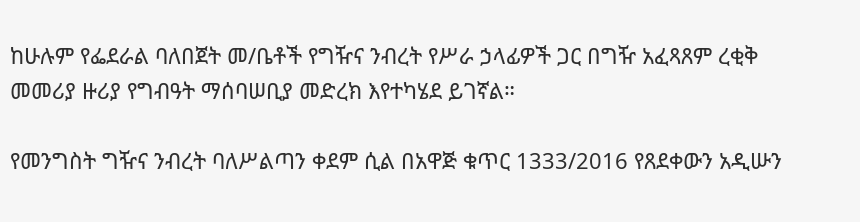ከሁሉም የፌደራል ባለበጀት መ/ቤቶች የግዥና ንብረት የሥራ ኃላፊዎች ጋር በግዥ አፈጻጸም ረቂቅ መመሪያ ዙሪያ የግብዓት ማሰባሠቢያ መድረክ እየተካሄደ ይገኛል።

የመንግስት ግዥና ንብረት ባለሥልጣን ቀደም ሲል በአዋጅ ቁጥር 1333/2016 የጸደቀውን አዲሡን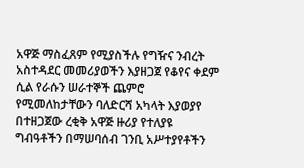አዋጅ ማስፈጸም የሚያስችሉ የግዥና ንብረት አስተዳደር መመሪያወችን እያዘጋጀ የቆየና ቀደም ሲል የራሱን ሠራተኞች ጨምሮ የሚመለከታቸውን ባለድርሻ አካላት እያወያየ በተዘጋጀው ረቂቅ አዋጅ ዙሪያ የተለያዩ ግብዓቶችን በማሠባሰብ ገንቢ አሥተያየቶችን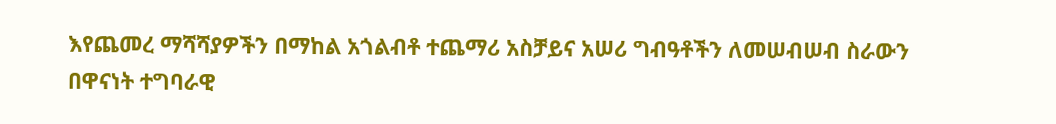እየጨመረ ማሻሻያዎችን በማከል አጎልብቶ ተጨማሪ አስቻይና አሠሪ ግብዓቶችን ለመሠብሠብ ስራውን በዋናነት ተግባራዊ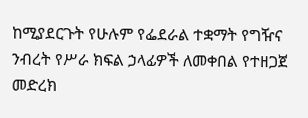ከሚያደርጉት የሁሉም የፌደራል ተቋማት የግዥና ንብረት የሥራ ክፍል ኃላፊዎች ለመቀበል የተዘጋጀ መድረክ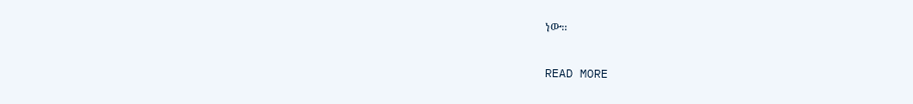ነው።

READ MORE